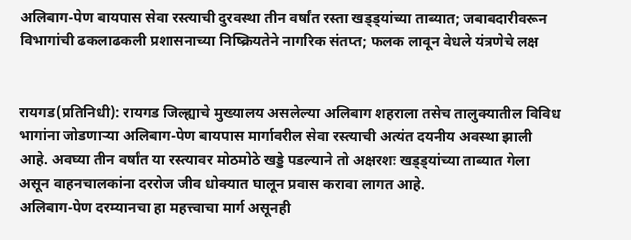अलिबाग-पेण बायपास सेवा रस्त्याची दुरवस्था तीन वर्षांत रस्ता खड्ड्यांच्या ताब्यात; जबाबदारीवरून विभागांची ढकलाढकली प्रशासनाच्या निष्क्रियतेने नागरिक संतप्त; फलक लावून वेधले यंत्रणेचे लक्ष


रायगड(प्रतिनिधी): रायगड जिल्ह्याचे मुख्यालय असलेल्या अलिबाग शहराला तसेच तालुक्यातील विविध भागांना जोडणाऱ्या अलिबाग-पेण बायपास मार्गावरील सेवा रस्त्याची अत्यंत दयनीय अवस्था झाली आहे. अवघ्या तीन वर्षांत या रस्त्यावर मोठमोठे खड्डे पडल्याने तो अक्षरशः खड्ड्यांच्या ताब्यात गेला असून वाहनचालकांना दररोज जीव धोक्यात घालून प्रवास करावा लागत आहे.
अलिबाग-पेण दरम्यानचा हा महत्त्वाचा मार्ग असूनही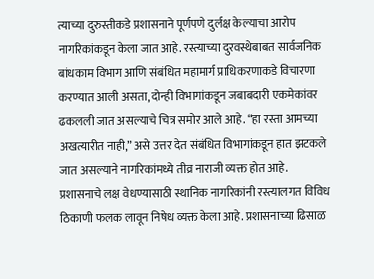त्याच्या दुरुस्तीकडे प्रशासनाने पूर्णपणे दुर्लक्ष केल्याचा आरोप नागरिकांकडून केला जात आहे. रस्त्याच्या दुरवस्थेबाबत सार्वजनिक बांधकाम विभाग आणि संबंधित महामार्ग प्राधिकरणाकडे विचारणा करण्यात आली असता, दोन्ही विभागांकडून जबाबदारी एकमेकांवर ढकलली जात असल्याचे चित्र समोर आले आहे. “हा रस्ता आमच्या अखत्यारीत नाही,” असे उत्तर देत संबंधित विभागांकडून हात झटकले जात असल्याने नागरिकांमध्ये तीव्र नाराजी व्यक्त होत आहे.
प्रशासनाचे लक्ष वेधण्यासाठी स्थानिक नागरिकांनी रस्त्यालगत विविध ठिकाणी फलक लावून निषेध व्यक्त केला आहे. प्रशासनाच्या ढिसाळ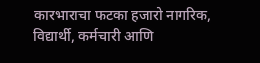कारभाराचा फटका हजारो नागरिक, विद्यार्थी, कर्मचारी आणि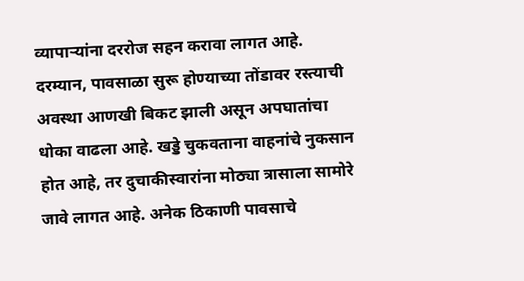व्यापाऱ्यांना दररोज सहन करावा लागत आहे.
दरम्यान, पावसाळा सुरू होण्याच्या तोंडावर रस्त्याची अवस्था आणखी बिकट झाली असून अपघातांचा धोका वाढला आहे. खड्डे चुकवताना वाहनांचे नुकसान होत आहे, तर दुचाकीस्वारांना मोठ्या त्रासाला सामोरे जावे लागत आहे. अनेक ठिकाणी पावसाचे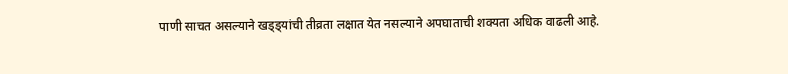पाणी साचत असल्याने खड्ड्यांची तीव्रता लक्षात येत नसल्याने अपघाताची शक्यता अधिक वाढली आहे.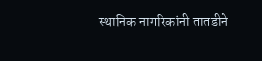स्थानिक नागरिकांनी तातडीने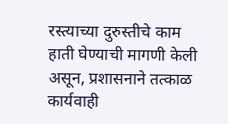रस्त्याच्या दुरुस्तीचे काम हाती घेण्याची मागणी केली असून, प्रशासनाने तत्काळ कार्यवाही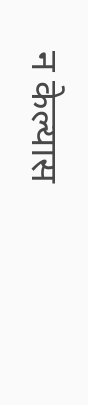न केल्यास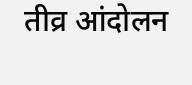तीव्र आंदोलन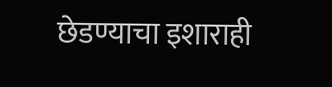छेडण्याचा इशाराही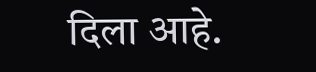दिला आहे.